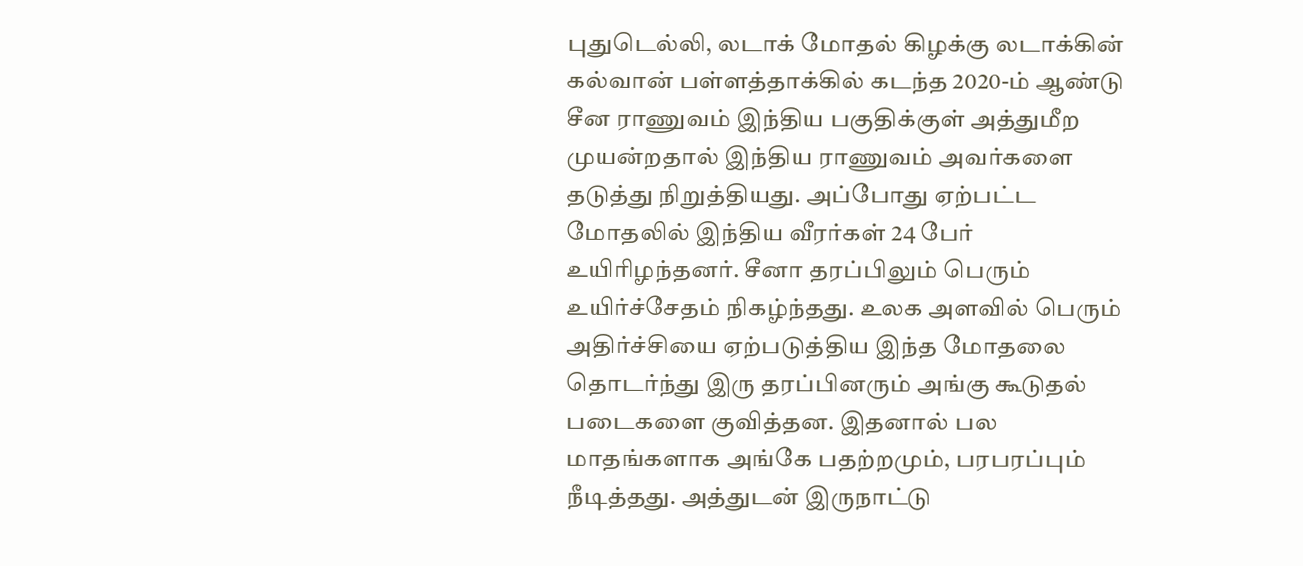புதுடெல்லி, லடாக் மோதல் கிழக்கு லடாக்கின் கல்வான் பள்ளத்தாக்கில் கடந்த 2020-ம் ஆண்டு சீன ராணுவம் இந்திய பகுதிக்குள் அத்துமீற முயன்றதால் இந்திய ராணுவம் அவர்களை தடுத்து நிறுத்தியது. அப்போது ஏற்பட்ட மோதலில் இந்திய வீரர்கள் 24 பேர் உயிரிழந்தனர். சீனா தரப்பிலும் பெரும் உயிர்ச்சேதம் நிகழ்ந்தது. உலக அளவில் பெரும் அதிர்ச்சியை ஏற்படுத்திய இந்த மோதலை தொடர்ந்து இரு தரப்பினரும் அங்கு கூடுதல் படைகளை குவித்தன. இதனால் பல மாதங்களாக அங்கே பதற்றமும், பரபரப்பும் நீடித்தது. அத்துடன் இருநாட்டு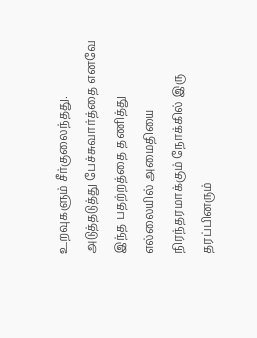உறவுகளும் சீர்குலைந்தது. அடுத்தடுத்து பேச்சுவார்த்தை எனவே இந்த பதற்றத்தை தணித்து எல்லையில் அமைதியை நிரந்தரமாக்கும் நோக்கில் இரு தரப்பினரும்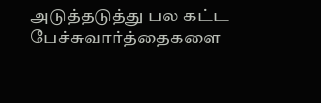அடுத்தடுத்து பல கட்ட பேச்சுவார்த்தைகளை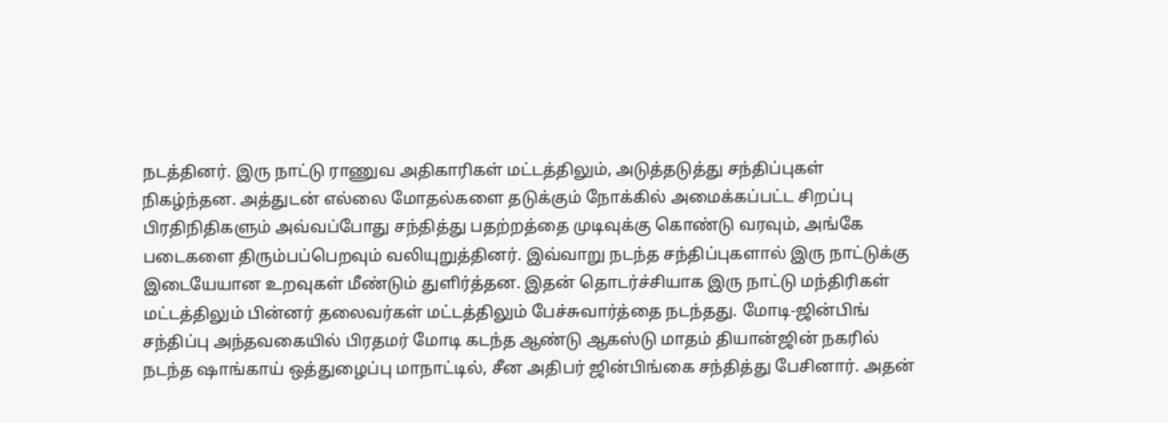நடத்தினர். இரு நாட்டு ராணுவ அதிகாரிகள் மட்டத்திலும், அடுத்தடுத்து சந்திப்புகள் நிகழ்ந்தன. அத்துடன் எல்லை மோதல்களை தடுக்கும் நோக்கில் அமைக்கப்பட்ட சிறப்பு பிரதிநிதிகளும் அவ்வப்போது சந்தித்து பதற்றத்தை முடிவுக்கு கொண்டு வரவும், அங்கே படைகளை திரும்பப்பெறவும் வலியுறுத்தினர். இவ்வாறு நடந்த சந்திப்புகளால் இரு நாட்டுக்கு இடையேயான உறவுகள் மீண்டும் துளிர்த்தன. இதன் தொடர்ச்சியாக இரு நாட்டு மந்திரிகள் மட்டத்திலும் பின்னர் தலைவர்கள் மட்டத்திலும் பேச்சுவார்த்தை நடந்தது. மோடி-ஜின்பிங் சந்திப்பு அந்தவகையில் பிரதமர் மோடி கடந்த ஆண்டு ஆகஸ்டு மாதம் தியான்ஜின் நகரில் நடந்த ஷாங்காய் ஒத்துழைப்பு மாநாட்டில், சீன அதிபர் ஜின்பிங்கை சந்தித்து பேசினார். அதன்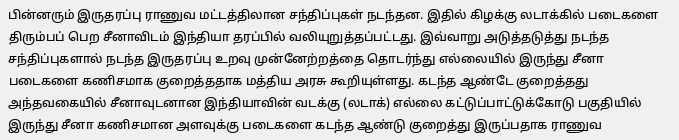பின்னரும் இருதரப்பு ராணுவ மட்டத்திலான சந்திப்புகள் நடந்தன. இதில் கிழக்கு லடாக்கில் படைகளை திரும்பப் பெற சீனாவிடம் இந்தியா தரப்பில் வலியுறுத்தப்பட்டது. இவ்வாறு அடுத்தடுத்து நடந்த சந்திப்புகளால் நடந்த இருதரப்பு உறவு முன்னேற்றத்தை தொடர்ந்து எல்லையில் இருந்து சீனா படைகளை கணிசமாக குறைத்ததாக மத்திய அரசு கூறியுள்ளது. கடந்த ஆண்டே குறைத்தது அந்தவகையில் சீனாவுடனான இந்தியாவின் வடக்கு (லடாக்) எல்லை கட்டுப்பாட்டுக்கோடு பகுதியில் இருந்து சீனா கணிசமான அளவுக்கு படைகளை கடந்த ஆண்டு குறைத்து இருப்பதாக ராணுவ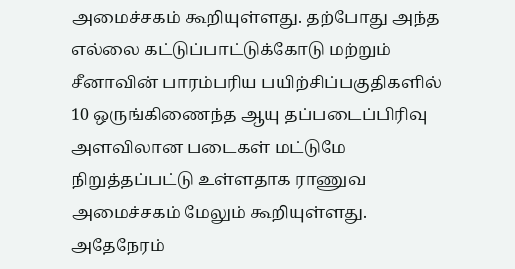அமைச்சகம் கூறியுள்ளது. தற்போது அந்த எல்லை கட்டுப்பாட்டுக்கோடு மற்றும் சீனாவின் பாரம்பரிய பயிற்சிப்பகுதிகளில் 10 ஒருங்கிணைந்த ஆயு தப்படைப்பிரிவு அளவிலான படைகள் மட்டுமே நிறுத்தப்பட்டு உள்ளதாக ராணுவ அமைச்சகம் மேலும் கூறியுள்ளது. அதேநேரம்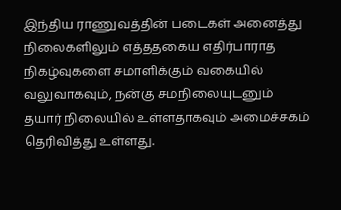இந்திய ராணுவத்தின் படைகள் அனைத்து நிலைகளிலும் எத்ததகைய எதிர்பாராத நிகழ்வுகளை சமாளிக்கும் வகையில் வலுவாகவும், நன்கு சமநிலையுடனும் தயார் நிலையில் உள்ளதாகவும் அமைச்சகம் தெரிவித்து உள்ளது.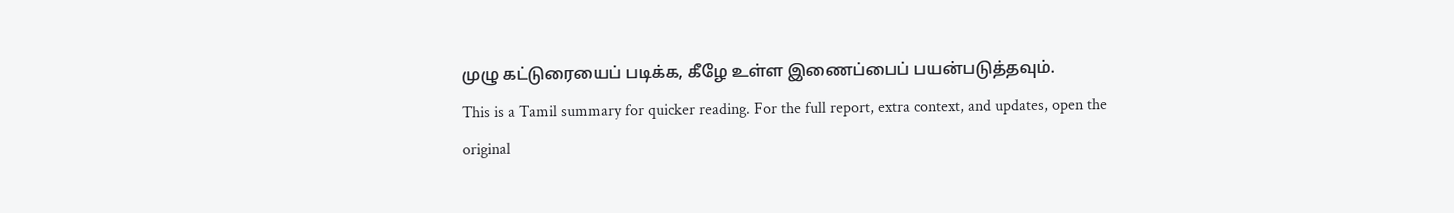முழு கட்டுரையைப் படிக்க, கீழே உள்ள இணைப்பைப் பயன்படுத்தவும்.
This is a Tamil summary for quicker reading. For the full report, extra context, and updates, open the original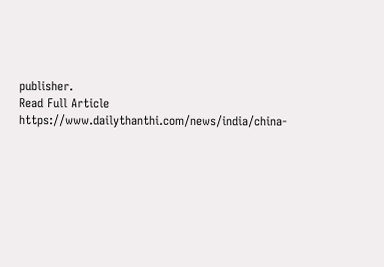publisher.
Read Full Article
https://www.dailythanthi.com/news/india/china-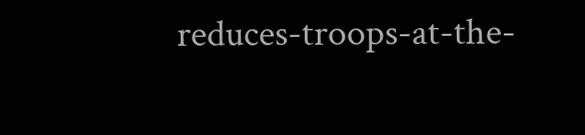reduces-troops-at-the-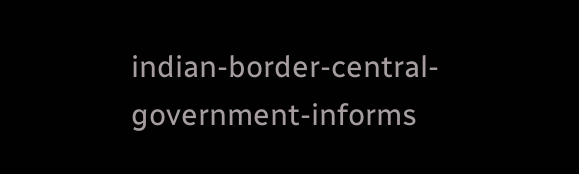indian-border-central-government-informs